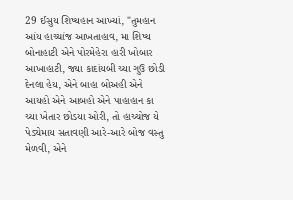29 ઈસુય શિષ્યહાન આખ્યાં, "તુમહાન આંય હાચ્ચાંજ આખતાહાવ, મા શિષ્ય બોનાહાટી એને પોરમેહેરા હારી ખોબાર આખાહાટી, જ્યા કાદાંયબી ચ્યા ગુઉ છોડી દેનલા હેય, એને બાહા બોઅહી એને આયહો એને આબહો એને પાહાહાન કા ચ્યા ખેતાર છોડયા ઓરી, તો હાચ્ચોજ યે પેડ્યેમાય સતાવણી આરે-આરે બોજ વસ્તુ મેળવી, એને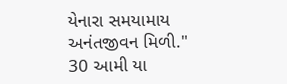યેનારા સમયામાય અનંતજીવન મિળી." 30 આમી યા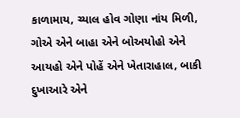કાળામાય, ચ્યાલ હોવ ગોણા નાંય મિળી, ગોએ એને બાહા એને બોઅયોહો એને આયહો એને પોહેં એને ખેતારાહાલ, બાકી દુખાઆરે એને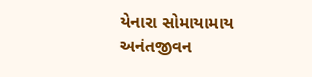યેનારા સોમાયામાય અનંતજીવન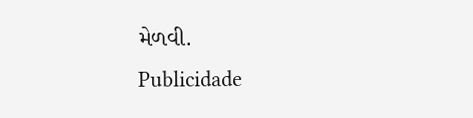મેળવી.
Publicidade